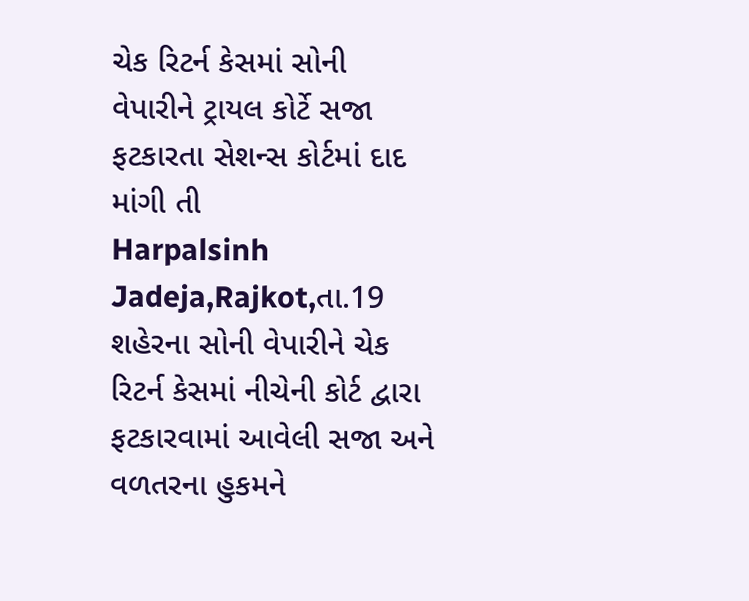ચેક રિટર્ન કેસમાં સોની વેપારીને ટ્રાયલ કોર્ટે સજા ફટકારતા સેશન્સ કોર્ટમાં દાદ માંગી તી
Harpalsinh Jadeja,Rajkot,તા.19
શહેરના સોની વેપારીને ચેક રિટર્ન કેસમાં નીચેની કોર્ટ દ્વારા ફટકારવામાં આવેલી સજા અને વળતરના હુકમને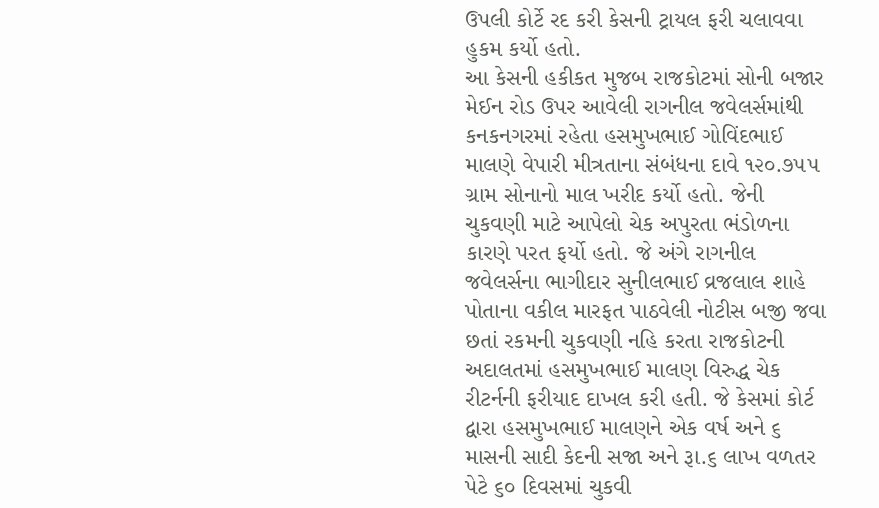ઉપલી કોર્ટે રદ કરી કેસની ટ્રાયલ ફરી ચલાવવા હુકમ કર્યો હતો.
આ કેસની હકીકત મુજબ રાજકોટમાં સોની બજાર મેઈન રોડ ઉપર આવેલી રાગનીલ જવેલર્સમાંથી કનકનગરમાં રહેતા હસમુખભાઈ ગોવિંદભાઈ માલણે વેપારી મીત્રતાના સંબંધના દાવે ૧૨૦.૭૫૫ ગ્રામ સોનાનો માલ ખરીદ કર્યો હતો. જેની ચુકવણી માટે આપેલો ચેક અપુરતા ભંડોળના કારણે પરત ફર્યો હતો. જે અંગે રાગનીલ જવેલર્સના ભાગીદાર સુનીલભાઈ વ્રજલાલ શાહે પોતાના વકીલ મારફત પાઠવેલી નોટીસ બજી જવા છતાં રકમની ચુકવણી નહિ કરતા રાજકોટની અદાલતમાં હસમુખભાઈ માલણ વિરુદ્ધ ચેક રીટર્નની ફરીયાદ દાખલ કરી હતી. જે કેસમાં કોર્ટ દ્વારા હસમુખભાઈ માલણને એક વર્ષ અને ૬ માસની સાદી કેદની સજા અને રૂા.૬ લાખ વળતર પેટે ૬૦ દિવસમાં ચુકવી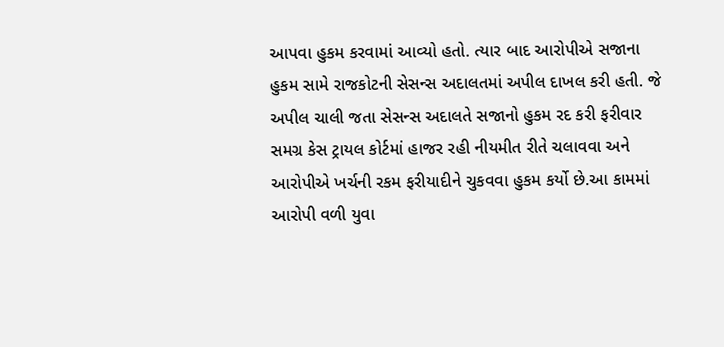આપવા હુકમ કરવામાં આવ્યો હતો. ત્યાર બાદ આરોપીએ સજાના હુકમ સામે રાજકોટની સેસન્સ અદાલતમાં અપીલ દાખલ કરી હતી. જે અપીલ ચાલી જતા સેસન્સ અદાલતે સજાનો હુકમ રદ કરી ફરીવાર સમગ્ર કેસ ટ્રાયલ કોર્ટમાં હાજર રહી નીયમીત રીતે ચલાવવા અને આરોપીએ ખર્ચની રકમ ફરીયાદીને ચુકવવા હુકમ કર્યો છે.આ કામમાં આરોપી વળી યુવા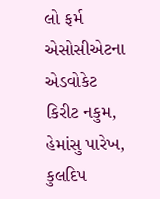લો ફર્મ એસોસીએટના એડવોકેટ કિરીટ નકુમ, હેમાંસુ પારેખ, કુલદિપ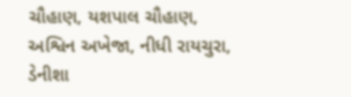ચૌહાણ, યશપાલ ચૌહાણ, અશ્વિન અખેજા, નીધી રાયચુરા, ડેનીશા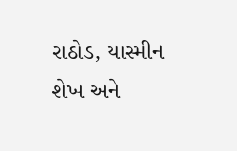રાઠોડ, યાસ્મીન શેખ અને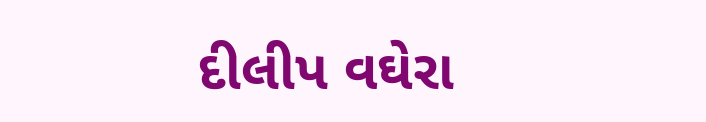દીલીપ વઘેરા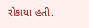રોકાયા હતી.